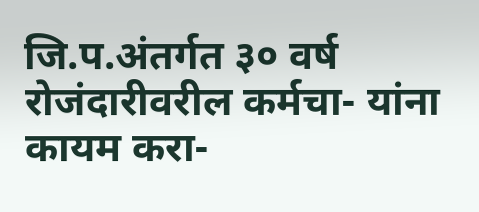जि.प.अंतर्गत ३० वर्ष रोजंदारीवरील कर्मचा- यांना कायम करा-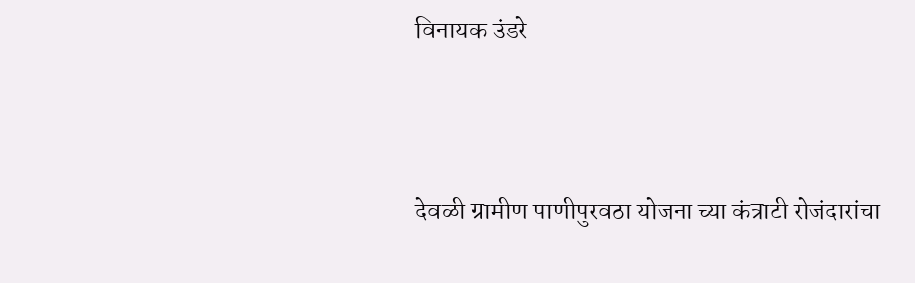विनायक उंडरे



देवळी ग्रामीण पाणीपुरवठा योजना च्या कंत्राटी रोजंदारांचा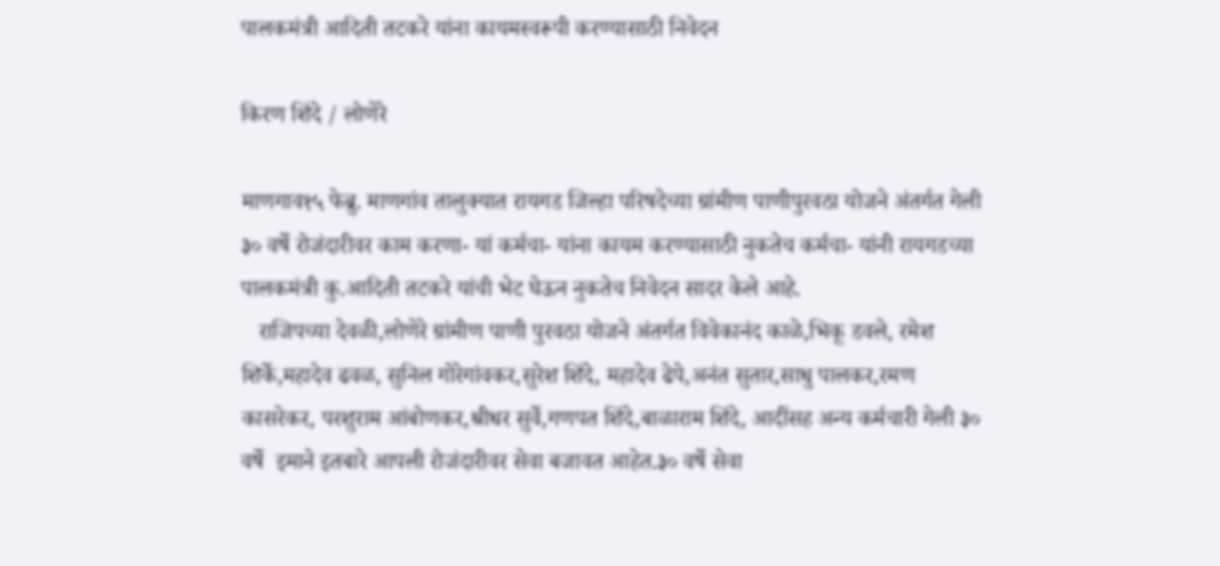पालकमंत्री आदिती तटकरे यांना कायमस्वरूपी करण्यासाठी निवेदन

किरण शिंदे / लोणेरे

माणगाव१५ फेब्रु. माणगांव तालुक्यात रायगड जिल्हा परिषदेच्या ग्रांमीण पाणीपुरवठा योजने अंतर्गत गेली ३० वर्षे रोजंदारीवर काम करणा- यां कर्मचा- यांना कायम करण्यासाठी नुकतेच कर्मचा- यांनी रायगडच्या पालकमंत्री कु.आदिती तटकरे यांची भेट घेऊन नुकतेच निवेदन सादर केले आहे.
   राजिपच्या देवळी,लोणेरे ग्रांमीण पाणी पुरवठा योजने अंतर्गत विवेकानंद काळे,भिकू डवले, रमेश शिर्के,महादेव ढवळ, सुनिल गोरेगांवकर,सुरेश शिंदे, महादेव ढेपे,अनंत सुतार,साधु पालकर,रमण कासरेकर, परशुराम आंबोणकर,श्रीधर सुर्वे,गणपत शिंदे,बाळाराम शिंदे, आदींसह अन्य कर्मचारी गेली ३० वर्षे  इमाने इतबारे आपली रोजंदारीवर सेवा बजावत आहेत.३० वर्षे सेवा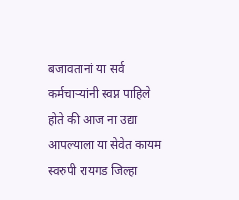बजावतानां या सर्व कर्मचाऱ्यांनी स्वप्न पाहिले होते की आज ना उद्या आपल्याला या सेवेत कायम स्वरुपी रायगड जिल्हा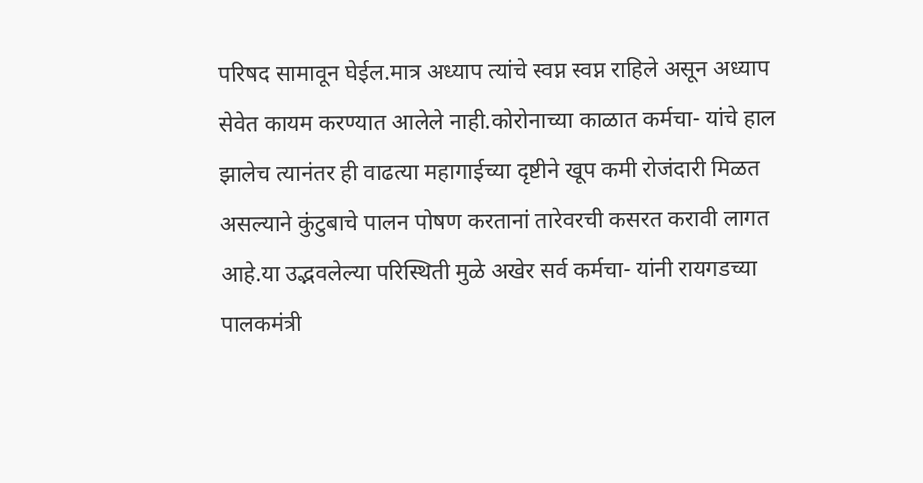परिषद सामावून घेईल.मात्र अध्याप त्यांचे स्वप्न स्वप्न राहिले असून अध्याप सेवेत कायम करण्यात आलेले नाही.कोरोनाच्या काळात कर्मचा- यांचे हाल झालेच त्यानंतर ही वाढत्या महागाईच्या दृष्टीने खूप कमी रोजंदारी मिळत असल्याने कुंटुबाचे पालन पोषण करतानां तारेवरची कसरत करावी लागत आहे.या उद्भवलेल्या परिस्थिती मुळे अखेर सर्व कर्मचा- यांनी रायगडच्या पालकमंत्री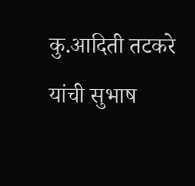कु.आदिती तटकरे यांची सुभाष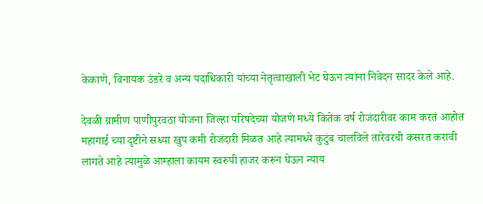केकाणे, विनायक उंडरे व अन्य पदाधिकारी यांच्या नेतृत्वाखाली भेट घेऊन त्यांना निवेदन सादर केले आहे.

देवळी ग्रामीण पाणीपुरवठा योजना जिल्हा परिषदेच्या योजणे मध्ये कितेक वर्ष रोजंदारीवर काम करतं आहोत महागाई च्या दृष्टीने सध्या खुप कमी रोजंदारी मिळत आहे त्यामध्ये कुटुंब चालविले तारेवरची कसरत करावी लागते आहे त्यामुळे आम्हाला कायम स्वरुपी हाजर करून घेऊन न्याय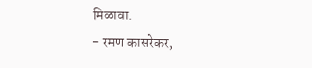मिळावा.
- रमण कासरेकर,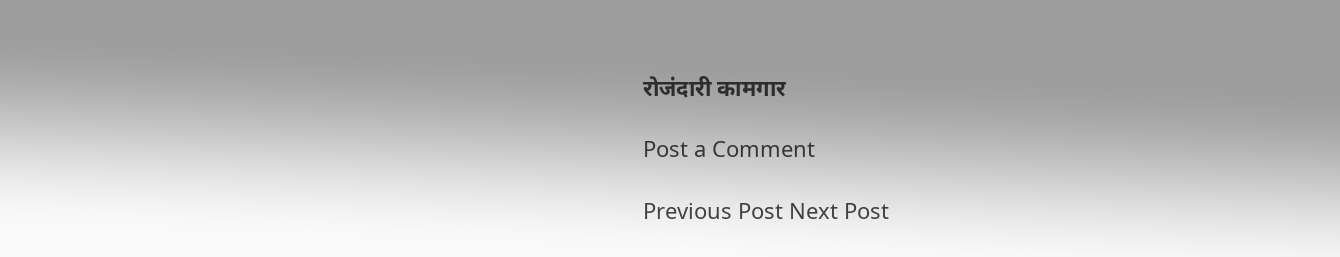रोजंदारी कामगार

Post a Comment

Previous Post Next Post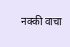नक्की वाचा